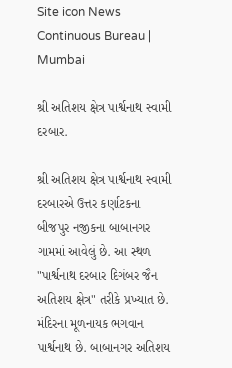Site icon News Continuous Bureau | Mumbai

શ્રી અતિશય ક્ષેત્ર પાર્શ્વનાથ સ્વામી દરબાર.

શ્રી અતિશય ક્ષેત્ર પાર્શ્વનાથ સ્વામી દરબારએ ઉત્તર કર્ણાટકના બીજપુર નજીકના બાબાનગર ગામમાં આવેલું છે. આ સ્થળ "પાર્શ્વનાથ દરબાર દિગંબર જૈન અતિશય ક્ષેત્ર" તરીકે પ્રખ્યાત છે. મંદિરના મૂળનાયક ભગવાન પાર્શ્વનાથ છે. બાબાનગર અતિશય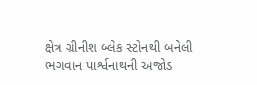ક્ષેત્ર ગ્રીનીશ બ્લેક સ્ટોનથી બનેલી ભગવાન પાર્શ્વનાથની અજોડ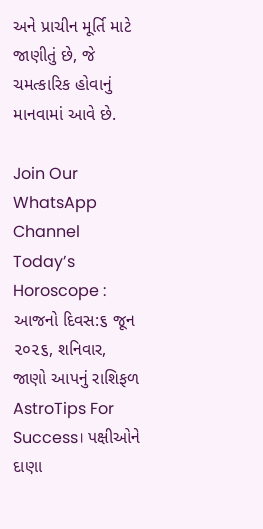અને પ્રાચીન મૂર્તિ માટે જાણીતું છે, જે ચમત્કારિક હોવાનું માનવામાં આવે છે.

Join Our WhatsApp Channel
Today’s Horoscope : આજનો દિવસ:૬ જૂન ૨૦૨૬, શનિવાર, જાણો આપનું રાશિફળ
AstroTips For Success। પક્ષીઓને દાણા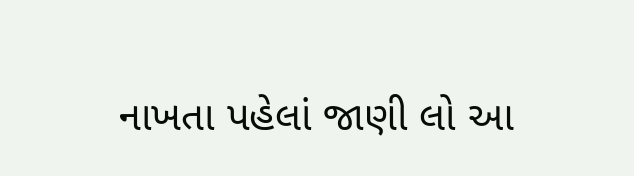નાખતા પહેલાં જાણી લો આ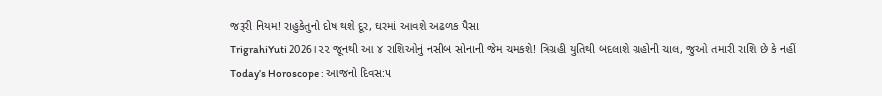જરૂરી નિયમ! રાહુકેતુનો દોષ થશે દૂર, ઘરમાં આવશે અઢળક પૈસા
TrigrahiYuti 2026।૨૨ જૂનથી આ ૪ રાશિઓનું નસીબ સોનાની જેમ ચમકશે! ત્રિગ્રહી યુતિથી બદલાશે ગ્રહોની ચાલ, જુઓ તમારી રાશિ છે કે નહીં
Today’s Horoscope : આજનો દિવસ:૫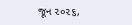જૂન ૨૦૨૬,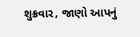શુક્રવાર, જાણો આપનું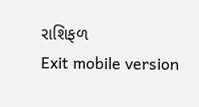રાશિફળ
Exit mobile version